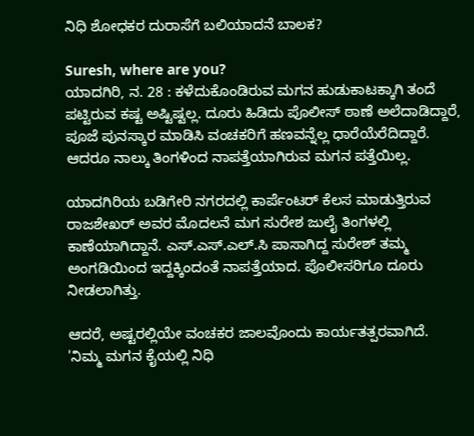ನಿಧಿ ಶೋಧಕರ ದುರಾಸೆಗೆ ಬಲಿಯಾದನೆ ಬಾಲಕ?

Suresh, where are you?
ಯಾದಗಿರಿ, ನ. 28 : ಕಳೆದುಕೊಂಡಿರುವ ಮಗನ ಹುಡುಕಾಟಕ್ಕಾಗಿ ತಂದೆ ಪಟ್ಟಿರುವ ಕಷ್ಟ ಅಷ್ಟಿಷ್ಟಲ್ಲ. ದೂರು ಹಿಡಿದು ಪೊಲೀಸ್ ಠಾಣೆ ಅಲೆದಾಡಿದ್ದಾರೆ, ಪೂಜೆ ಪುನಸ್ಕಾರ ಮಾಡಿಸಿ ವಂಚಕರಿಗೆ ಹಣವನ್ನೆಲ್ಲ ಧಾರೆಯೆರೆದಿದ್ದಾರೆ. ಆದರೂ ನಾಲ್ಕು ತಿಂಗಳಿಂದ ನಾಪತ್ತೆಯಾಗಿರುವ ಮಗನ ಪತ್ತೆಯಿಲ್ಲ.

ಯಾದಗಿರಿಯ ಬಡಿಗೇರಿ ನಗರದಲ್ಲಿ ಕಾರ್ಪೆಂಟರ್ ಕೆಲಸ ಮಾಡುತ್ತಿರುವ ರಾಜಶೇಖರ್ ಅವರ ಮೊದಲನೆ ಮಗ ಸುರೇಶ ಜುಲೈ ತಿಂಗಳಲ್ಲಿ ಕಾಣೆಯಾಗಿದ್ದಾನೆ. ಎಸ್.ಎಸ್.ಎಲ್.ಸಿ ಪಾಸಾಗಿದ್ದ ಸುರೇಶ್ ತಮ್ಮ ಅಂಗಡಿಯಿಂದ ಇದ್ದಕ್ಕಿಂದಂತೆ ನಾಪತ್ತೆಯಾದ. ಪೊಲೀಸರಿಗೂ ದೂರು ನೀಡಲಾಗಿತ್ತು.

ಆದರೆ, ಅಷ್ಟರಲ್ಲಿಯೇ ವಂಚಕರ ಜಾಲವೊಂದು ಕಾರ್ಯತತ್ಪರವಾಗಿದೆ. 'ನಿಮ್ಮ ಮಗನ ಕೈಯಲ್ಲಿ ನಿಧಿ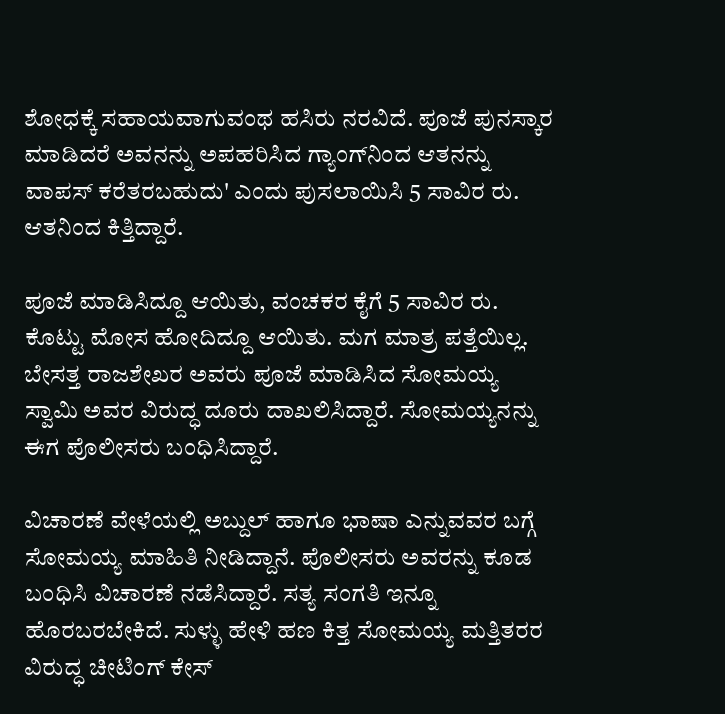ಶೋಧಕ್ಕೆ ಸಹಾಯವಾಗುವಂಥ ಹಸಿರು ನರವಿದೆ. ಪೂಜೆ ಪುನಸ್ಕಾರ ಮಾಡಿದರೆ ಅವನನ್ನು ಅಪಹರಿಸಿದ ಗ್ಯಾಂಗ್‌ನಿಂದ ಆತನನ್ನು ವಾಪಸ್ ಕರೆತರಬಹುದು' ಎಂದು ಪುಸಲಾಯಿಸಿ 5 ಸಾವಿರ ರು. ಆತನಿಂದ ಕಿತ್ತಿದ್ದಾರೆ.

ಪೂಜೆ ಮಾಡಿಸಿದ್ದೂ ಆಯಿತು, ವಂಚಕರ ಕೈಗೆ 5 ಸಾವಿರ ರು. ಕೊಟ್ಟು ಮೋಸ ಹೋದಿದ್ದೂ ಆಯಿತು. ಮಗ ಮಾತ್ರ ಪತ್ತೆಯಿಲ್ಲ. ಬೇಸತ್ತ ರಾಜಶೇಖರ ಅವರು ಪೂಜೆ ಮಾಡಿಸಿದ ಸೋಮಯ್ಯ ಸ್ವಾಮಿ ಅವರ ವಿರುದ್ಧ ದೂರು ದಾಖಲಿಸಿದ್ದಾರೆ. ಸೋಮಯ್ಯನನ್ನು ಈಗ ಪೊಲೀಸರು ಬಂಧಿಸಿದ್ದಾರೆ.

ವಿಚಾರಣೆ ವೇಳೆಯಲ್ಲಿ ಅಬ್ದುಲ್ ಹಾಗೂ ಭಾಷಾ ಎನ್ನುವವರ ಬಗ್ಗೆ ಸೋಮಯ್ಯ ಮಾಹಿತಿ ನೀಡಿದ್ದಾನೆ. ಪೊಲೀಸರು ಅವರನ್ನು ಕೂಡ ಬಂಧಿಸಿ ವಿಚಾರಣೆ ನಡೆಸಿದ್ದಾರೆ. ಸತ್ಯ ಸಂಗತಿ ಇನ್ನೂ ಹೊರಬರಬೇಕಿದೆ. ಸುಳ್ಳು ಹೇಳಿ ಹಣ ಕಿತ್ತ ಸೋಮಯ್ಯ ಮತ್ತಿತರರ ವಿರುದ್ಧ ಚೀಟಿಂಗ್ ಕೇಸ್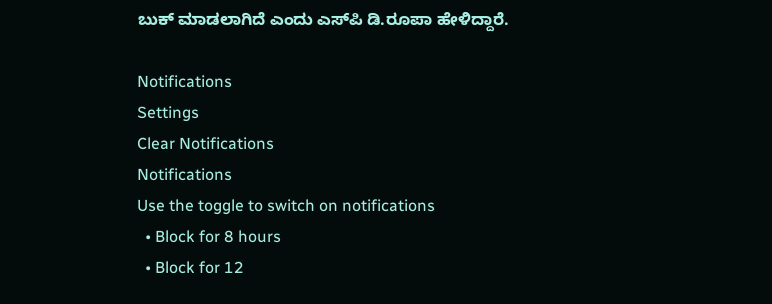ಬುಕ್ ಮಾಡಲಾಗಿದೆ ಎಂದು ಎಸ್‌ಪಿ ಡಿ.ರೂಪಾ ಹೇಳಿದ್ದಾರೆ.

Notifications
Settings
Clear Notifications
Notifications
Use the toggle to switch on notifications
  • Block for 8 hours
  • Block for 12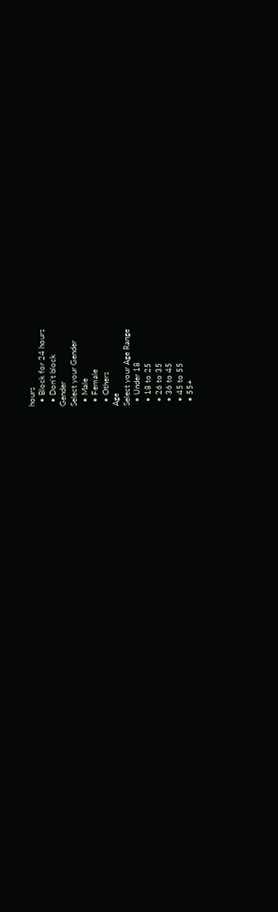hours
  • Block for 24 hours
  • Don't block
Gender
Select your Gender
  • Male
  • Female
  • Others
Age
Select your Age Range
  • Under 18
  • 18 to 25
  • 26 to 35
  • 36 to 45
  • 45 to 55
  • 55+